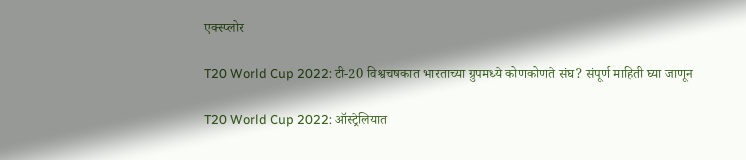एक्स्प्लोर

T20 World Cup 2022: टी-20 विश्वचषकात भारताच्या ग्रुपमध्ये कोणकोणते संघ? संपूर्ण माहिती घ्या जाणून

T20 World Cup 2022: ऑस्ट्रेलियात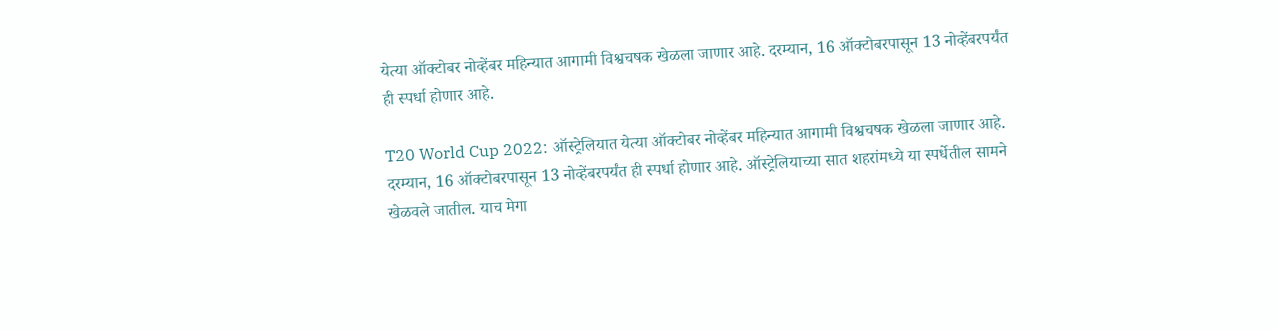येत्या ऑक्टोबर नोव्हेंबर महिन्यात आगामी विश्वचषक खेळला जाणार आहे. दरम्यान, 16 ऑक्टोबरपासून 13 नोव्हेंबरपर्यंत ही स्पर्धा होणार आहे.

T20 World Cup 2022: ऑस्ट्रेलियात येत्या ऑक्टोबर नोव्हेंबर महिन्यात आगामी विश्वचषक खेळला जाणार आहे. दरम्यान, 16 ऑक्टोबरपासून 13 नोव्हेंबरपर्यंत ही स्पर्धा होणार आहे. ऑस्ट्रेलियाच्या सात शहरांमध्ये या स्पर्धेतील सामने खेळवले जातील. याच मेगा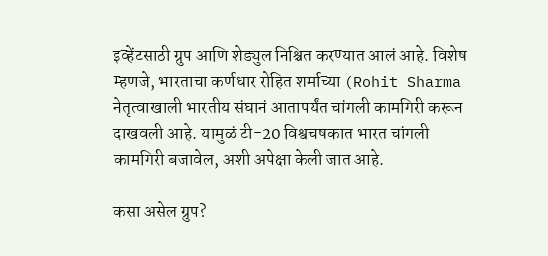इव्हेंटसाठी ग्रुप आणि शेड्युल निश्चित करण्यात आलं आहे. विशेष म्हणजे, भारताचा कर्णधार रोहित शर्माच्या (Rohit Sharma नेतृत्वाखाली भारतीय संघानं आतापर्यंत चांगली कामगिरी करून दाखवली आहे. यामुळं टी-20 विश्वचषकात भारत चांगली कामगिरी बजावेल, अशी अपेक्षा केली जात आहे.

कसा असेल ग्रुप?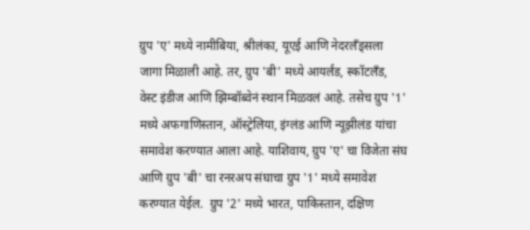ग्रुप 'ए' मध्ये नामीबिया, श्रीलंका, यूएई आणि नेदरलँड्सला जागा मिळाली आहे. तर, ग्रुप 'बी' मध्ये आयर्लंड, स्कॉटलँड, वेस्ट इंडीज आणि झिम्बॉब्वेनं स्थान मिळवलं आहे. तसेच ग्रुप '1' मध्ये अफगाणिस्तान, ऑस्ट्रेलिया, इंग्लंड आणि न्यूझीलंड यांचा समावेश करण्यात आला आहे. याशिवाय, ग्रुप 'ए' चा विजेता संघ आणि ग्रुप 'बी' चा रनरअप संघाचा ग्रुप '1' मध्ये समावेश करण्यात येईल.  ग्रुप '2' मध्ये भारत, पाकिस्तान, दक्षिण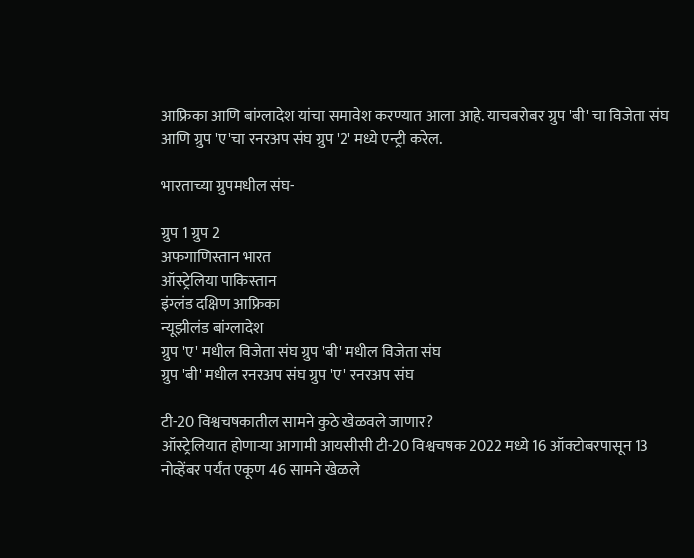आफ्रिका आणि बांग्लादेश यांचा समावेश करण्यात आला आहे. याचबरोबर ग्रुप 'बी' चा विजेता संघ आणि ग्रुप 'ए'चा रनरअप संघ ग्रुप '2' मध्ये एन्ट्री करेल.

भारताच्या ग्रुपमधील संघ-

ग्रुप 1 ग्रुप 2
अफगाणिस्तान भारत
ऑस्ट्रेलिया पाकिस्तान
इंग्लंड दक्षिण आफ्रिका
न्यूझीलंड बांग्लादेश
ग्रुप 'ए' मधील विजेता संघ ग्रुप 'बी' मधील विजेता संघ
ग्रुप 'बी' मधील रनरअप संघ ग्रुप 'ए' रनरअप संघ

टी-20 विश्वचषकातील सामने कुठे खेळवले जाणार?
ऑस्ट्रेलियात होणाऱ्या आगामी आयसीसी टी-20 विश्वचषक 2022 मध्ये 16 ऑक्टोबरपासून 13 नोव्हेंबर पर्यंत एकूण 46 सामने खेळले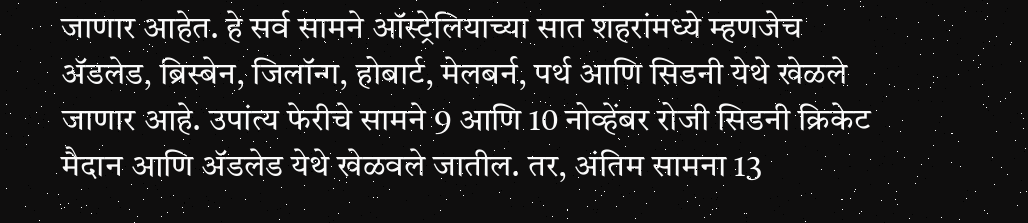जाणार आहेत. हे सर्व सामने ऑस्ट्रेलियाच्या सात शहरांमध्ये म्हणजेच ॲडलेड, ब्रिस्बेन, जिलॉन्ग, होबार्ट, मेलबर्न, पर्थ आणि सिडनी येथे खेळले जाणार आहे. उपांत्य फेरीचे सामने 9 आणि 10 नोव्हेंबर रोजी सिडनी क्रिकेट मैदान आणि ॲडलेड येथे खेळवले जातील. तर, अंतिम सामना 13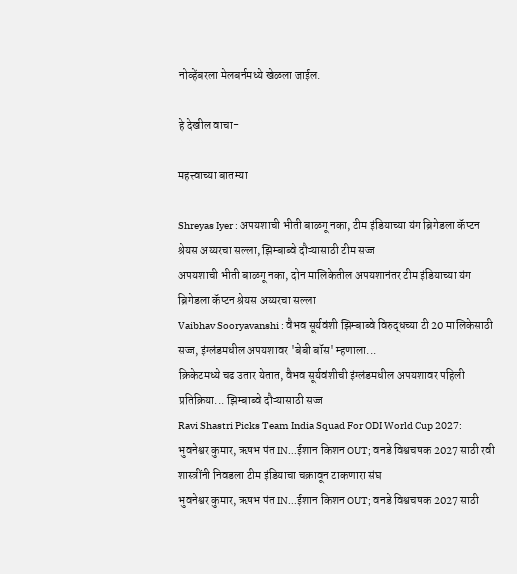नोव्हेंबरला मेलबर्नमध्ये खेळला जाईल.

हे देखील वाचा-

महत्त्वाच्या बातम्या

Shreyas Iyer : अपयशाची भीती बाळगू नका, टीम इंडियाच्या यंग ब्रिगेडला कॅप्टन श्रेयस अय्यरचा सल्ला, झिम्बाब्वे दौऱ्यासाठी टीम सज्ज
अपयशाची भीती बाळगू नका, दोन मालिकेतील अपयशानंतर टीम इंडियाच्या यंग ब्रिगेडला कॅप्टन श्रेयस अय्यरचा सल्ला
Vaibhav Sooryavanshi : वैभव सूर्यवंशी झिम्बाब्वे विरुद्धच्या टी 20 मालिकेसाठी सज्ज, इंग्लंडमधील अपयशावर 'बेबी बॉस' म्हणाला...
क्रिकेटमध्ये चढ उतार येतात, वैभव सूर्यवंशीची इंग्लंडमधील अपयशावर पहिली प्रतिक्रिया... झिम्बाब्वे दौऱ्यासाठी सज्ज
Ravi Shastri Picks Team India Squad For ODI World Cup 2027: भुवनेश्वर कुमार, ऋषभ पंत IN...ईशान किशन OUT; वनडे विश्वचषक 2027 साठी रवी शास्त्रींनी निवडला टीम इंडियाचा चक्रावून टाकणारा संघ
भुवनेश्वर कुमार, ऋषभ पंत IN...ईशान किशन OUT; वनडे विश्वचषक 2027 साठी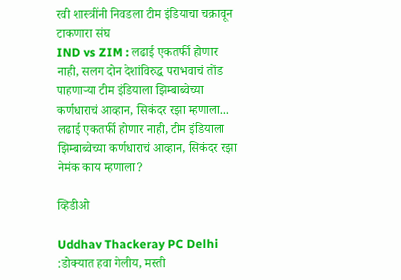रवी शास्त्रींनी निवडला टीम इंडियाचा चक्रावून टाकणारा संघ
IND vs ZIM : लढाई एकतर्फी होणार नाही, सलग दोन देशांविरुद्ध पराभवाचं तोंड पाहणाऱ्या टीम इंडियाला झिम्बाब्वेच्या कर्णधाराचं आव्हान, सिकंदर रझा म्हणाला...
लढाई एकतर्फी होणार नाही, टीम इंडियाला झिम्बाब्वेच्या कर्णधाराचं आव्हान, सिकंदर रझा नेमंक काय म्हणाला?

व्हिडीओ

Uddhav Thackeray PC Delhi :डोक्यात हवा गेलीय, मस्ती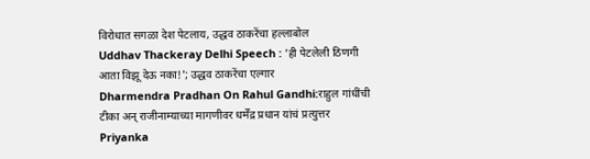विरोधात सगळा देश पेटलाय, उद्धव ठाकरेंचा हल्लाबोल
Uddhav Thackeray Delhi Speech : 'ही पेटलेली ठिणगी आता विझू देऊ नका!'; उद्धव ठाकरेंचा एल्गार
Dharmendra Pradhan On Rahul Gandhi:राहुल गांधींची टीका अन् राजीनाम्याच्या मागणीवर धर्मेंद्र प्रधान यांचं प्रत्युत्तर
Priyanka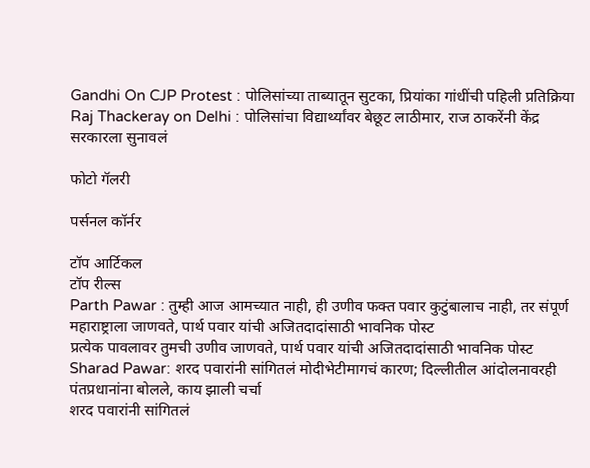Gandhi On CJP Protest : पोलिसांच्या ताब्यातून सुटका, प्रियांका गांधींची पहिली प्रतिक्रिया
Raj Thackeray on Delhi : पोलिसांचा विद्यार्थ्यांवर बेछूट लाठीमार, राज ठाकरेंनी केंद्र सरकारला सुनावलं

फोटो गॅलरी

पर्सनल कॉर्नर

टॉप आर्टिकल
टॉप रील्स
Parth Pawar : तुम्ही आज आमच्यात नाही, ही उणीव फक्त पवार कुटुंबालाच नाही, तर संपूर्ण महाराष्ट्राला जाणवते, पार्थ पवार यांची अजितदादांसाठी भावनिक पोस्ट
प्रत्येक पावलावर तुमची उणीव जाणवते, पार्थ पवार यांची अजितदादांसाठी भावनिक पोस्ट
Sharad Pawar: शरद पवारांनी सांगितलं मोदीभेटीमागचं कारण; दिल्लीतील आंदोलनावरही पंतप्रधानांना बोलले, काय झाली चर्चा
शरद पवारांनी सांगितलं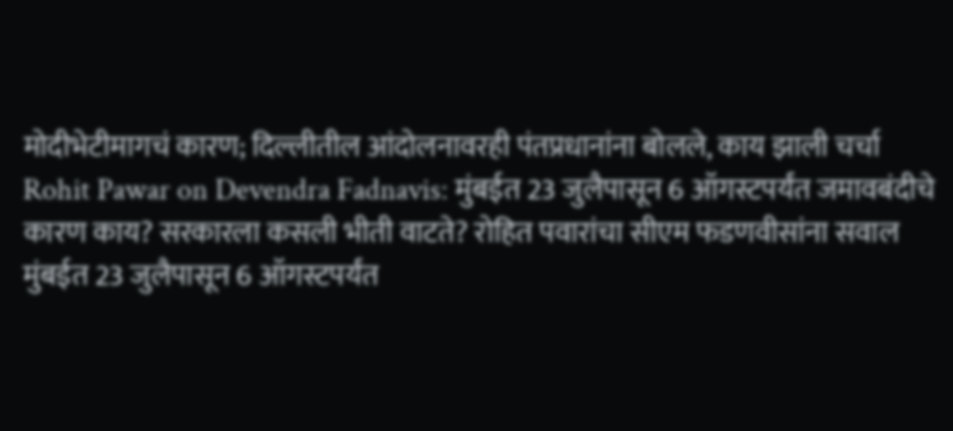मोदीभेटीमागचं कारण; दिल्लीतील आंदोलनावरही पंतप्रधानांना बोलले, काय झाली चर्चा
Rohit Pawar on Devendra Fadnavis: मुंबईत 23 जुलैपासून 6 ऑगस्टपर्यंत जमावबंदीचे कारण काय? सरकारला कसली भीती वाटते? रोहित पवारांचा सीएम फडणवीसांना सवाल
मुंबईत 23 जुलैपासून 6 ऑगस्टपर्यंत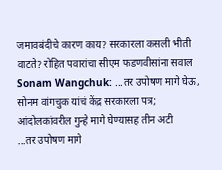जमावबंदीचे कारण काय? सरकारला कसली भीती वाटते? रोहित पवारांचा सीएम फडणवीसांना सवाल
Sonam Wangchuk: ...तर उपोषण मागे घेऊ, सोनम वांगचुक यांचं केंद्र सरकारला पत्र; आंदोलकांवरील गुन्हे मागे घेण्यासह तीन अटी
...तर उपोषण मागे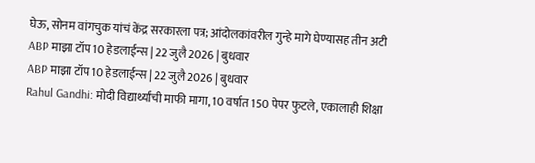घेऊ, सोनम वांगचुक यांचं केंद्र सरकारला पत्र; आंदोलकांवरील गुन्हे मागे घेण्यासह तीन अटी
ABP माझा टॉप 10 हेडलाईन्स | 22 जुलै 2026 | बुधवार
ABP माझा टॉप 10 हेडलाईन्स | 22 जुलै 2026 | बुधवार
Rahul Gandhi: मोदी विद्यार्थ्यांची माफी मागा, 10 वर्षात 150 पेपर फुटले, एकालाही शिक्षा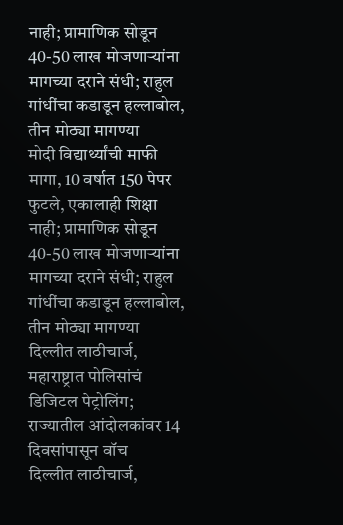नाही; प्रामाणिक सोडून 40-50 लाख मोजणाऱ्यांना मागच्या दराने संधी; राहुल गांधींचा कडाडून हल्लाबोल, तीन मोठ्या मागण्या
मोदी विद्यार्थ्यांची माफी मागा, 10 वर्षात 150 पेपर फुटले, एकालाही शिक्षा नाही; प्रामाणिक सोडून 40-50 लाख मोजणाऱ्यांना मागच्या दराने संधी; राहुल गांधींचा कडाडून हल्लाबोल, तीन मोठ्या मागण्या
दिल्लीत लाठीचार्ज, महाराष्ट्रात पोलिसांचं डिजिटल पेट्रोलिंग; राज्यातील आंदोलकांवर 14 दिवसांपासून वॉच
दिल्लीत लाठीचार्ज,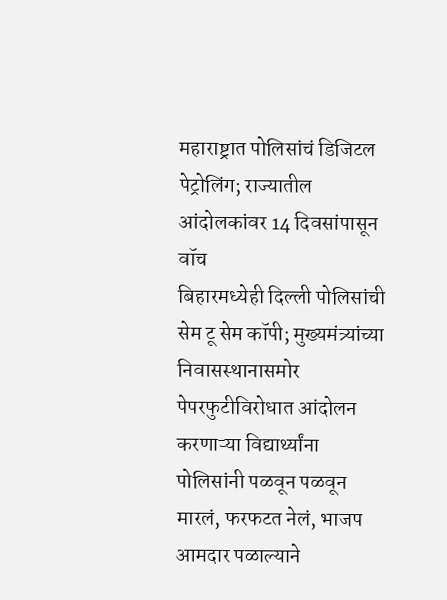महाराष्ट्रात पोलिसांचं डिजिटल पेट्रोलिंग; राज्यातील आंदोलकांवर 14 दिवसांपासून वॉच
बिहारमध्येही दिल्ली पोलिसांची सेम टू सेम कॉपी; मुख्यमंत्र्यांच्या निवासस्थानासमोर पेपरफुटीविरोधात आंदोलन करणाऱ्या विद्यार्थ्यांना पोलिसांनी पळवून पळवून मारलं, फरफटत नेलं, भाजप आमदार पळाल्याने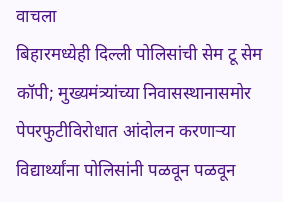वाचला
बिहारमध्येही दिल्ली पोलिसांची सेम टू सेम कॉपी; मुख्यमंत्र्यांच्या निवासस्थानासमोर पेपरफुटीविरोधात आंदोलन करणाऱ्या विद्यार्थ्यांना पोलिसांनी पळवून पळवून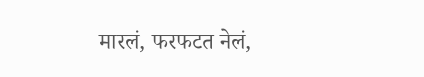मारलं, फरफटत नेलं,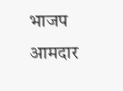भाजप आमदार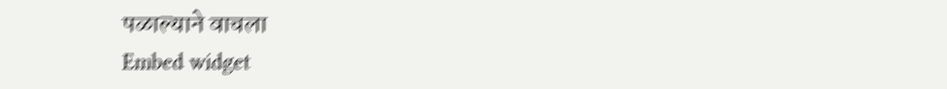पळाल्याने वाचला
Embed widget